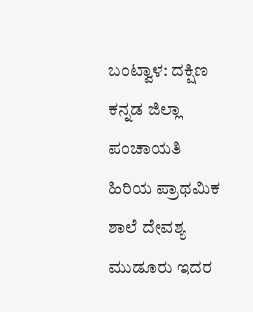ಬಂಟ್ವಾಳ: ದಕ್ಷಿಣ ಕನ್ನಡ ಜಿಲ್ಲಾ ಪಂಚಾಯತಿ ಹಿರಿಯ ಪ್ರಾಥಮಿಕ ಶಾಲೆ ದೇವಶ್ಯ ಮುಡೂರು ಇದರ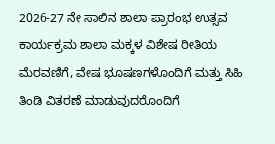2026-27 ನೇ ಸಾಲಿನ ಶಾಲಾ ಪ್ರಾರಂಭ ಉತ್ಸವ ಕಾರ್ಯಕ್ರಮ ಶಾಲಾ ಮಕ್ಕಳ ವಿಶೇಷ ರೀತಿಯ ಮೆರವಣಿಗೆ, ವೇಷ ಭೂಷಣಗಳೊಂದಿಗೆ ಮತ್ತು ಸಿಹಿ ತಿಂಡಿ ವಿತರಣೆ ಮಾಡುವುದರೊಂದಿಗೆ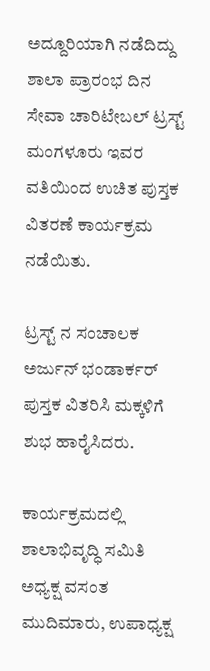ಅದ್ದೂರಿಯಾಗಿ ನಡೆದಿದ್ದು ಶಾಲಾ ಪ್ರಾರಂಭ ದಿನ ಸೇವಾ ಚಾರಿಟೇಬಲ್ ಟ್ರಸ್ಟ್ ಮಂಗಳೂರು ಇವರ ವತಿಯಿಂದ ಉಚಿತ ಪುಸ್ತಕ ವಿತರಣೆ ಕಾರ್ಯಕ್ರಮ ನಡೆಯಿತು.

ಟ್ರಸ್ಟ್ ನ ಸಂಚಾಲಕ ಅರ್ಜುನ್ ಭಂಡಾರ್ಕರ್ ಪುಸ್ತಕ ವಿತರಿಸಿ ಮಕ್ಕಳಿಗೆ ಶುಭ ಹಾರೈಸಿದರು.

ಕಾರ್ಯಕ್ರಮದಲ್ಲಿ ಶಾಲಾಭಿವೃದ್ಧಿ ಸಮಿತಿ ಅಧ್ಯಕ್ಷ ವಸಂತ ಮುದಿಮಾರು, ಉಪಾಧ್ಯಕ್ಷ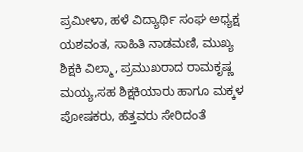ಪ್ರಮೀಳಾ, ಹಳೆ ವಿದ್ಯಾರ್ಥಿ ಸಂಘ ಅಧ್ಯಕ್ಷ ಯಶವಂತ, ಸಾಹಿತಿ ನಾಡಮಣಿ, ಮುಖ್ಯ ಶಿಕ್ಷಕಿ ವಿಲ್ಮಾ, ಪ್ರಮುಖರಾದ ರಾಮಕೃಷ್ಣ ಮಯ್ಯ,ಸಹ ಶಿಕ್ಷಕಿಯಾರು ಹಾಗೂ ಮಕ್ಕಳ ಪೋಷಕರು, ಹೆತ್ತವರು ಸೇರಿದಂತೆ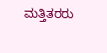ಮತ್ತಿತರರು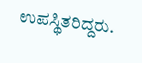ಉಪಸ್ಥಿತರಿದ್ದರು.